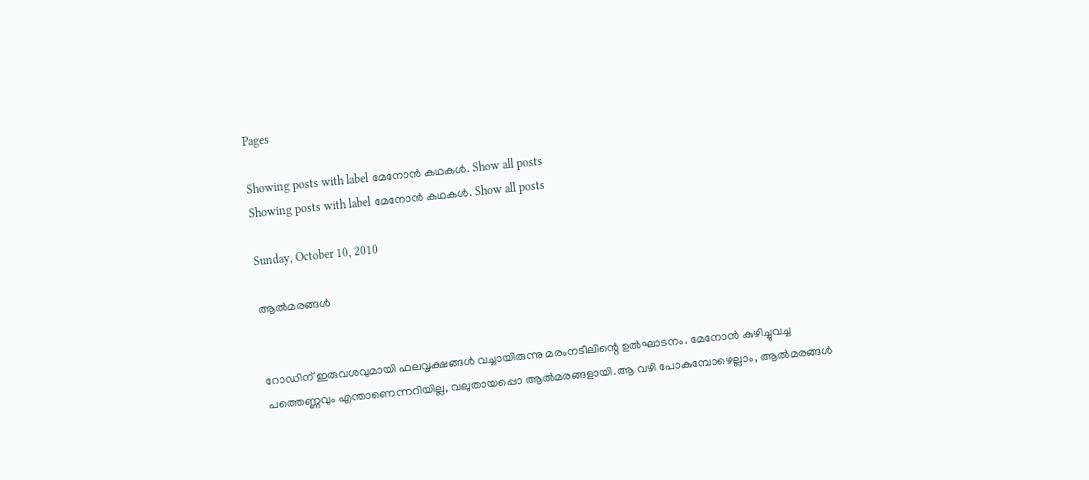Pages

Showing posts with label മേനോന്‍ കഥകള്‍. Show all posts
Showing posts with label മേനോന്‍ കഥകള്‍. Show all posts

Sunday, October 10, 2010

ആല്‍മരങ്ങള്‍


റോഡിന്‌ ഇരുവശവുമായി ഫലവൃക്ഷങ്ങള്‍ വച്ചായിരുന്നു മരംനടീലിന്റെ ഉല്‍ഘാടനം. മേനോന്‍ കുഴിച്ചുവച്ച പത്തെണ്ണവും എന്താണെന്നറിയില്ല, വലുതായപ്പൊ ആല്‍മരങ്ങളായി.ആ വഴി പോകുമ്പോഴെല്ലാം, ആല്‍മരങ്ങള്‍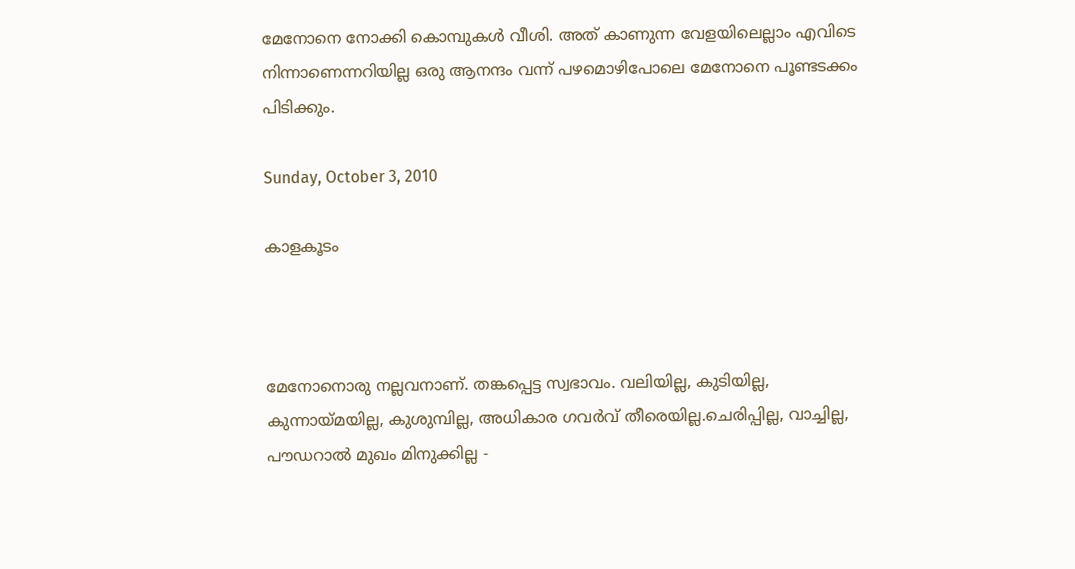മേനോനെ നോക്കി കൊമ്പുകള്‍ വീശി. അത്‌ കാണുന്ന വേളയിലെല്ലാം എവിടെ നിന്നാണെന്നറിയില്ല ഒരു ആനന്ദം വന്ന്‌ പഴമൊഴിപോലെ മേനോനെ പൂണ്ടടക്കം പിടിക്കും.

Sunday, October 3, 2010

കാളകൂടം



മേനോനൊരു നല്ലവനാണ്‌. തങ്കപ്പെട്ട സ്വഭാവം. വലിയില്ല, കുടിയില്ല, കുന്നായ്‌മയില്ല, കുശുമ്പില്ല, അധികാര ഗവര്‍വ്‌ തീരെയില്ല.ചെരിപ്പില്ല, വാച്ചില്ല, പൗഡറാല്‍ മുഖം മിനുക്കില്ല -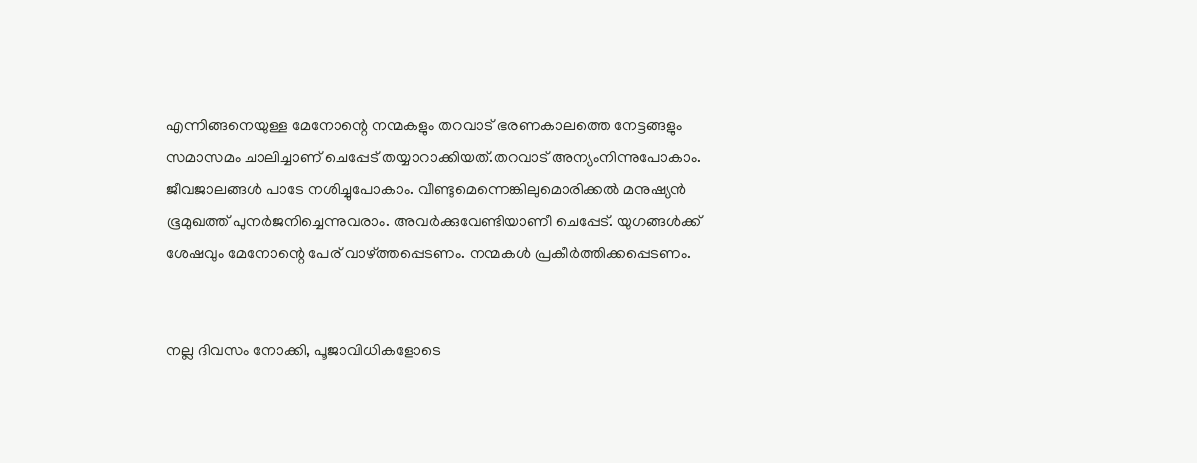എന്നിങ്ങനെയുള്ള മേനോന്റെ നന്മകളും തറവാട്‌ ഭരണകാലത്തെ നേട്ടങ്ങളും സമാസമം ചാലിച്ചാണ്‌ ചെപ്പേട്‌ തയ്യാറാക്കിയത്‌.തറവാട്‌ അന്യംനിന്നുപോകാം. ജീവജാലങ്ങള്‍ പാടേ നശിച്ചുപോകാം. വീണ്ടുമെന്നെങ്കിലുമൊരിക്കല്‍ മനുഷ്യന്‍ ഭൂമുഖത്ത്‌ പുനര്‍ജനിച്ചെന്നുവരാം. അവര്‍ക്കുവേണ്ടിയാണീ ചെപ്പേട്‌. യുഗങ്ങള്‍ക്ക്‌ ശേഷവും മേനോന്റെ പേര്‌ വാഴ്‌ത്തപ്പെടണം. നന്മകള്‍ പ്രകീര്‍ത്തിക്കപ്പെടണം.


നല്ല ദിവസം നോക്കി, പൂജാവിധികളോടെ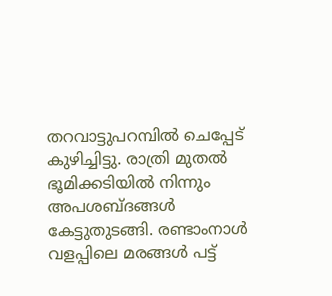തറവാട്ടുപറമ്പില്‍ ചെപ്പേട്‌ കുഴിച്ചിട്ടു. രാത്രി മുതല്‍ ഭൂമിക്കടിയില്‍ നിന്നും അപശബ്‌ദങ്ങള്‍ കേട്ടുതുടങ്ങി. രണ്ടാംനാള്‍ വളപ്പിലെ മരങ്ങള്‍ പട്ട്‌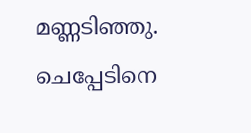മണ്ണടിഞ്ഞു. ചെപ്പേടിനെ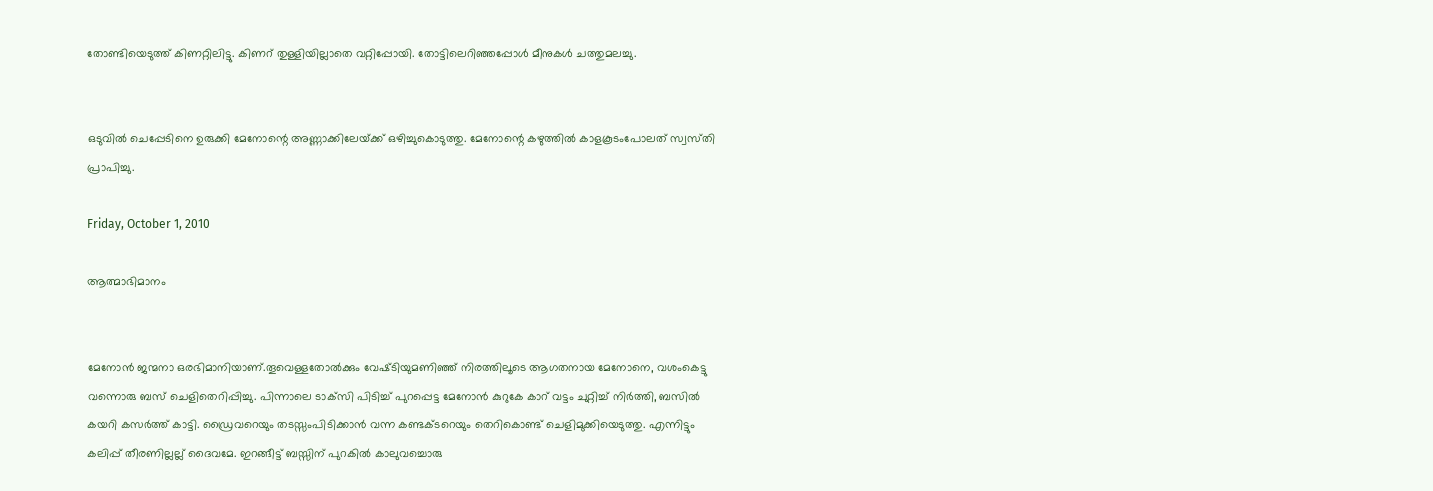തോണ്ടിയെടുത്ത്‌ കിണറ്റിലിട്ടു. കിണറ്‌ തുള്ളിയില്ലാതെ വറ്റിപ്പോയി. തോട്ടിലെറിഞ്ഞപ്പോള്‍ മീനുകള്‍ ചത്തുമലച്ചു.


ഒടുവില്‍ ചെപ്പേടിനെ ഉരുക്കി മേനോന്റെ അണ്ണാക്കിലേയ്‌ക്ക്‌ ഒഴിച്ചുകൊടുത്തു. മേനോന്റെ കഴുത്തില്‍ കാളകൂടംപോലത്‌ സ്വസ്‌തി പ്രാപിച്ചു.

Friday, October 1, 2010

ആത്മാഭിമാനം


മേനോന്‍ ജന്മനാ ഒരഭിമാനിയാണ്‌.തൂവെള്ളതോല്‍ക്കും വേഷ്‌ടിയുമണിഞ്ഞ്‌ നിരത്തിലൂടെ ആഗതനായ മേനോനെ, വശംകെട്ടു വന്നൊരു ബസ്‌ ചെളിതെറിപ്പിച്ചു. പിന്നാലെ ടാക്‌സി പിടിച്ച്‌ പുറപ്പെട്ട മേനോന്‍ കുറുകേ കാറ്‌ വട്ടം ചുറ്റിച്ച്‌ നിര്‍ത്തി, ബസില്‍ കയറി കസര്‍ത്ത്‌ കാട്ടി. ഡ്രൈവറെയും തടസ്സംപിടിക്കാന്‍ വന്ന കണ്ടക്‌ടറെയും തെറികൊണ്ട്‌ ചെളിമുക്കിയെടുത്തു. എന്നിട്ടും കലിപ്പ്‌ തീരണില്ലല്ല്‌ ദൈവമേ. ഇറങ്ങീട്ട്‌ ബസ്സിന്‌ പുറകില്‍ കാലുവച്ചൊരു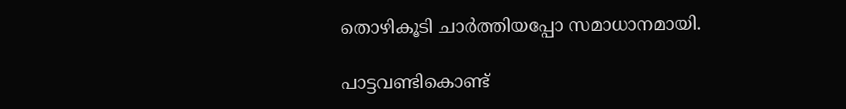തൊഴികൂടി ചാര്‍ത്തിയപ്പോ സമാധാനമായി.

പാട്ടവണ്ടികൊണ്ട്‌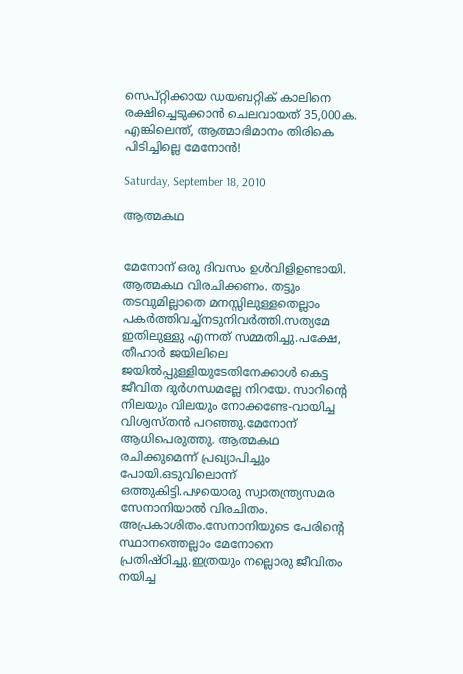സെപ്‌റ്റിക്കായ ഡയബറ്റിക്‌ കാലിനെ രക്ഷിച്ചെടുക്കാന്‍ ചെലവായത്‌ 35,000ക. എങ്കിലെന്ത്‌, ആത്മാഭിമാനം തിരികെ പിടിച്ചില്ലെ മേനോന്‍!

Saturday, September 18, 2010

ആത്മകഥ


മേനോന്‌ ഒരു ദിവസം ഉള്‍വിളിഉണ്ടായി. ആത്മകഥ വിരചിക്കണം. തട്ടും തടവുമില്ലാതെ മനസ്സിലുള്ളതെല്ലാം പകര്‍ത്തിവച്ച്‌നടുനിവര്‍ത്തി.സത്യമേ ഇതിലുള്ളു എന്നത്‌ സമ്മതിച്ചു.പക്ഷേ, തീഹാര്‍ ജയിലിലെ ജയില്‍പ്പുള്ളിയുടേതിനേക്കാള്‍ കെട്ട ജീവിത ദുര്‍ഗന്ധമല്ലേ നിറയേ. സാറിന്റെ നിലയും വിലയും നോക്കണ്ടേ-വായിച്ച വിശ്വസ്‌തന്‍ പറഞ്ഞു.മേനോന്‌ ആധിപെരുത്തു. ആത്മകഥ രചിക്കുമെന്ന്‌ പ്രഖ്യാപിച്ചും പോയി.ഒടുവിലൊന്ന്‌ ഒത്തുകിട്ടി.പഴയൊരു സ്വാതന്ത്ര്യസമര സേനാനിയാല്‍ വിരചിതം. അപ്രകാശിതം.സേനാനിയുടെ പേരിന്റെ സ്ഥാനത്തെല്ലാം മേനോനെ പ്രതിഷ്‌ഠിച്ചു.ഇത്രയും നല്ലൊരു ജീവിതം നയിച്ച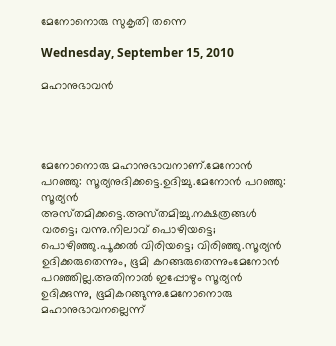മേനോനൊരു സുകൃതി തന്നെ

Wednesday, September 15, 2010

മഹാനുഭാവന്‍




മേനോനൊരു മഹാനുഭാവനാണ്‌.മേനോന്‍ പറഞ്ഞു: സൂര്യനുദിക്കട്ടെ.ഉദിച്ചു.മേനോന്‍ പറഞ്ഞു: സൂര്യന്‍ അസ്‌തമിക്കട്ടെ.അസ്‌തമിച്ചു.നക്ഷത്രങ്ങള്‍ വരട്ടെ; വന്നു.നിലാവ്‌ പൊഴിയട്ടെ; പൊഴിഞ്ഞു.പൂക്കല്‍ വിരിയട്ടെ; വിരിഞ്ഞു.സൂര്യന്‍ ഉദിക്കരുതെന്നും, ഭൂമി കറങ്ങരുതെന്നുംമേനോന്‍ പറഞ്ഞില്ല.അതിനാല്‍ ഇപ്പോഴും സൂര്യന്‍ ഉദിക്കുന്നു, ഭൂമികറങ്ങുന്നു.മേനോനൊരു മഹാനുഭാവനല്ലെന്ന്‌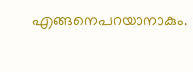എങ്ങനെപറയാനാകും.